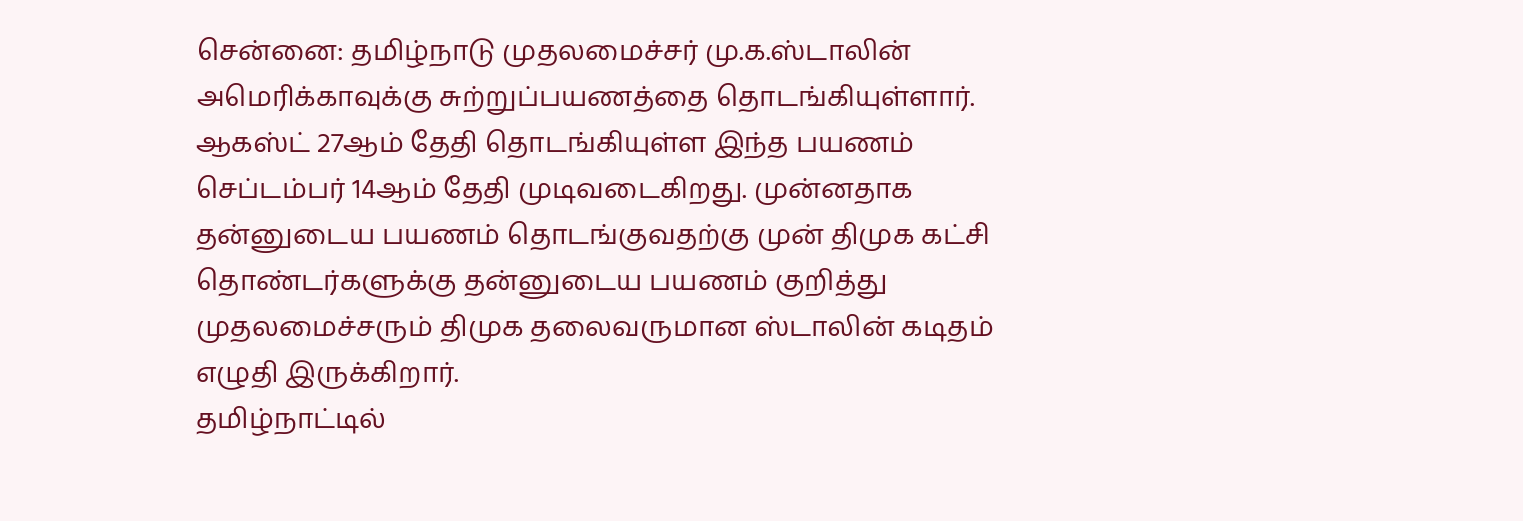சென்னை: தமிழ்நாடு முதலமைச்சர் மு.க.ஸ்டாலின் அமெரிக்காவுக்கு சுற்றுப்பயணத்தை தொடங்கியுள்ளார். ஆகஸ்ட் 27ஆம் தேதி தொடங்கியுள்ள இந்த பயணம் செப்டம்பர் 14ஆம் தேதி முடிவடைகிறது. முன்னதாக தன்னுடைய பயணம் தொடங்குவதற்கு முன் திமுக கட்சி தொண்டர்களுக்கு தன்னுடைய பயணம் குறித்து முதலமைச்சரும் திமுக தலைவருமான ஸ்டாலின் கடிதம் எழுதி இருக்கிறார்.
தமிழ்நாட்டில்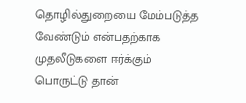தொழில்துறையை மேம்படுத்த வேண்டும் என்பதற்காக முதலீடுகளை ஈர்க்கும் பொருட்டு தான்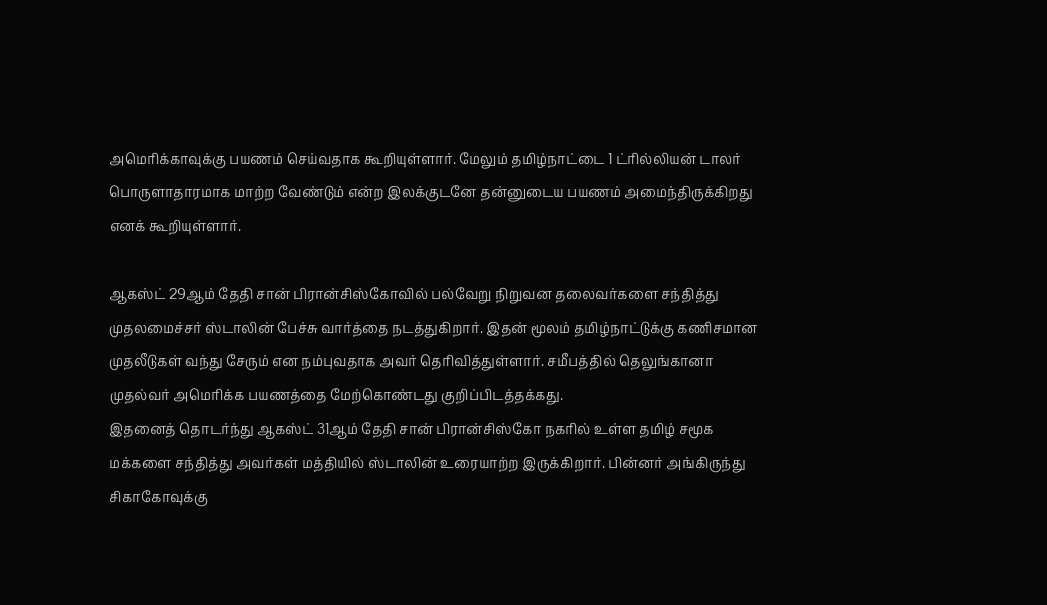அமெரிக்காவுக்கு பயணம் செய்வதாக கூறியுள்ளார். மேலும் தமிழ்நாட்டை 1 ட்ரில்லியன் டாலர் பொருளாதாரமாக மாற்ற வேண்டும் என்ற இலக்குடனே தன்னுடைய பயணம் அமைந்திருக்கிறது எனக் கூறியுள்ளார்.

ஆகஸ்ட் 29ஆம் தேதி சான் பிரான்சிஸ்கோவில் பல்வேறு நிறுவன தலைவர்களை சந்தித்து முதலமைச்சர் ஸ்டாலின் பேச்சு வார்த்தை நடத்துகிறார். இதன் மூலம் தமிழ்நாட்டுக்கு கணிசமான முதலீடுகள் வந்து சேரும் என நம்புவதாக அவர் தெரிவித்துள்ளார். சமீபத்தில் தெலுங்கானா முதல்வர் அமெரிக்க பயணத்தை மேற்கொண்டது குறிப்பிடத்தக்கது.
இதனைத் தொடர்ந்து ஆகஸ்ட் 31ஆம் தேதி சான் பிரான்சிஸ்கோ நகரில் உள்ள தமிழ் சமூக மக்களை சந்தித்து அவர்கள் மத்தியில் ஸ்டாலின் உரையாற்ற இருக்கிறார். பின்னர் அங்கிருந்து சிகாகோவுக்கு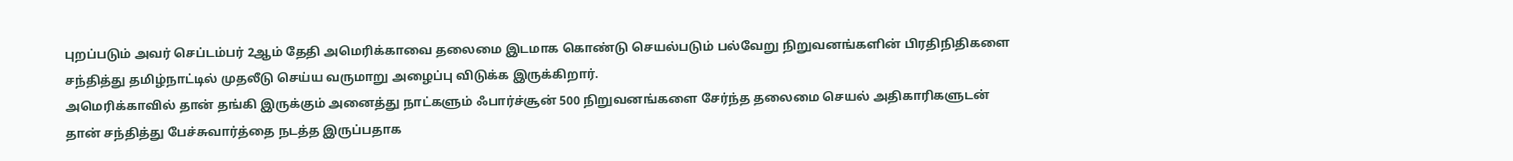புறப்படும் அவர் செப்டம்பர் 2ஆம் தேதி அமெரிக்காவை தலைமை இடமாக கொண்டு செயல்படும் பல்வேறு நிறுவனங்களின் பிரதிநிதிகளை சந்தித்து தமிழ்நாட்டில் முதலீடு செய்ய வருமாறு அழைப்பு விடுக்க இருக்கிறார்.
அமெரிக்காவில் தான் தங்கி இருக்கும் அனைத்து நாட்களும் ஃபார்ச்சூன் 500 நிறுவனங்களை சேர்ந்த தலைமை செயல் அதிகாரிகளுடன் தான் சந்தித்து பேச்சுவார்த்தை நடத்த இருப்பதாக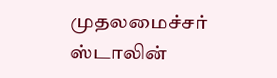முதலமைச்சர் ஸ்டாலின்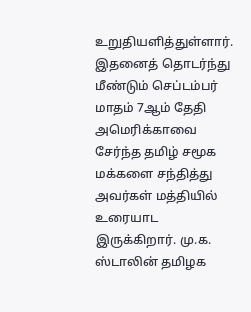உறுதியளித்துள்ளார்.
இதனைத் தொடர்ந்து மீண்டும் செப்டம்பர் மாதம் 7ஆம் தேதி அமெரிக்காவை சேர்ந்த தமிழ் சமூக மக்களை சந்தித்து அவர்கள் மத்தியில் உரையாட இருக்கிறார். மு.க. ஸ்டாலின் தமிழக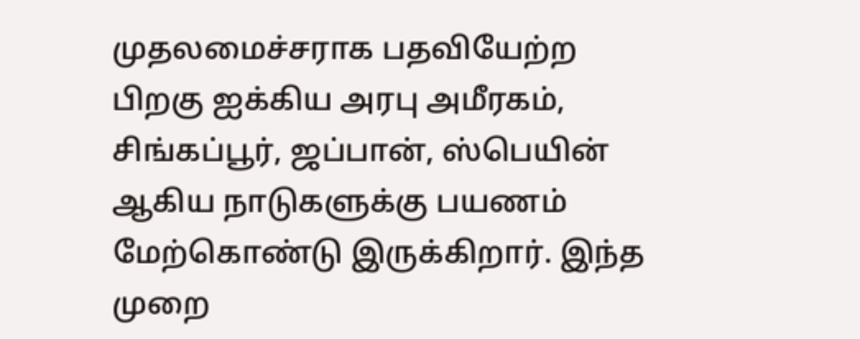முதலமைச்சராக பதவியேற்ற பிறகு ஐக்கிய அரபு அமீரகம், சிங்கப்பூர், ஜப்பான், ஸ்பெயின் ஆகிய நாடுகளுக்கு பயணம் மேற்கொண்டு இருக்கிறார். இந்த முறை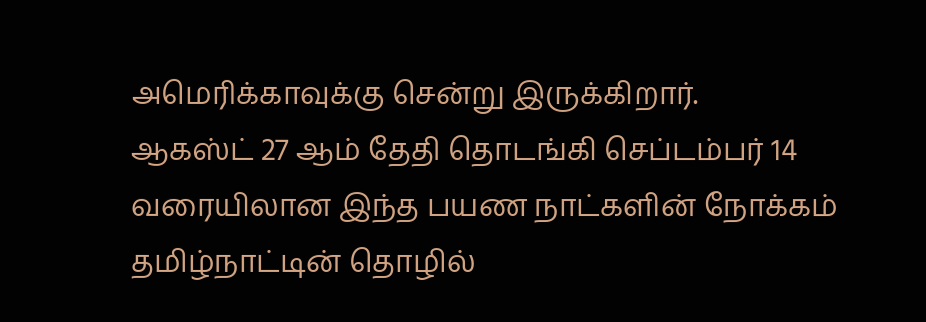அமெரிக்காவுக்கு சென்று இருக்கிறார்.
ஆகஸ்ட் 27 ஆம் தேதி தொடங்கி செப்டம்பர் 14 வரையிலான இந்த பயண நாட்களின் நோக்கம் தமிழ்நாட்டின் தொழில்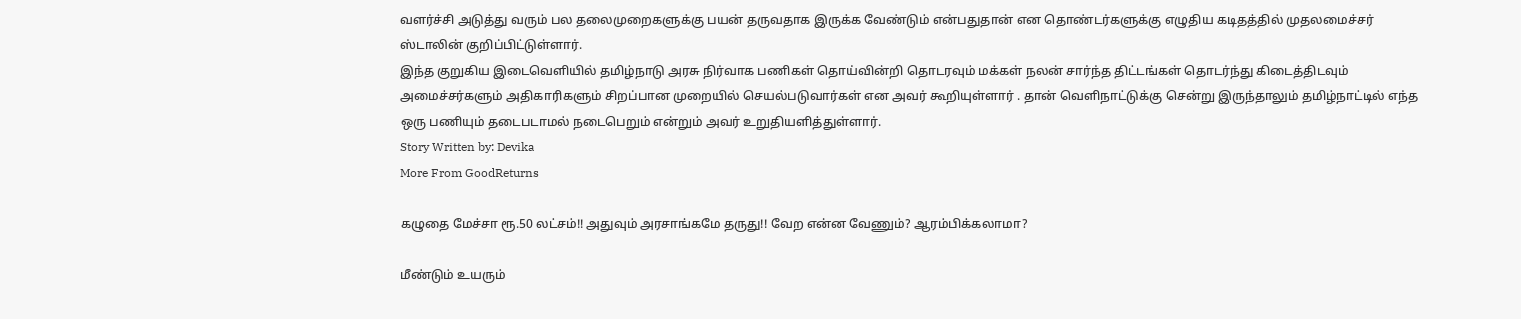வளர்ச்சி அடுத்து வரும் பல தலைமுறைகளுக்கு பயன் தருவதாக இருக்க வேண்டும் என்பதுதான் என தொண்டர்களுக்கு எழுதிய கடிதத்தில் முதலமைச்சர் ஸ்டாலின் குறிப்பிட்டுள்ளார்.
இந்த குறுகிய இடைவெளியில் தமிழ்நாடு அரசு நிர்வாக பணிகள் தொய்வின்றி தொடரவும் மக்கள் நலன் சார்ந்த திட்டங்கள் தொடர்ந்து கிடைத்திடவும் அமைச்சர்களும் அதிகாரிகளும் சிறப்பான முறையில் செயல்படுவார்கள் என அவர் கூறியுள்ளார் . தான் வெளிநாட்டுக்கு சென்று இருந்தாலும் தமிழ்நாட்டில் எந்த ஒரு பணியும் தடைபடாமல் நடைபெறும் என்றும் அவர் உறுதியளித்துள்ளார்.
Story Written by: Devika
More From GoodReturns

கழுதை மேச்சா ரூ.50 லட்சம்!! அதுவும் அரசாங்கமே தருது!! வேற என்ன வேணும்? ஆரம்பிக்கலாமா?

மீண்டும் உயரும்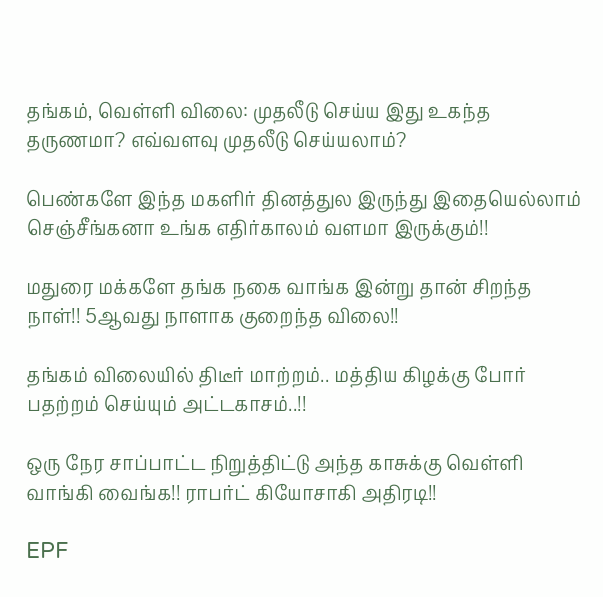தங்கம், வெள்ளி விலை: முதலீடு செய்ய இது உகந்த தருணமா? எவ்வளவு முதலீடு செய்யலாம்?

பெண்களே இந்த மகளிர் தினத்துல இருந்து இதையெல்லாம் செஞ்சீங்கனா உங்க எதிர்காலம் வளமா இருக்கும்!!

மதுரை மக்களே தங்க நகை வாங்க இன்று தான் சிறந்த நாள்!! 5ஆவது நாளாக குறைந்த விலை!!

தங்கம் விலையில் திடீர் மாற்றம்.. மத்திய கிழக்கு போர் பதற்றம் செய்யும் அட்டகாசம்..!!

ஒரு நேர சாப்பாட்ட நிறுத்திட்டு அந்த காசுக்கு வெள்ளி வாங்கி வைங்க!! ராபர்ட் கியோசாகி அதிரடி!!

EPF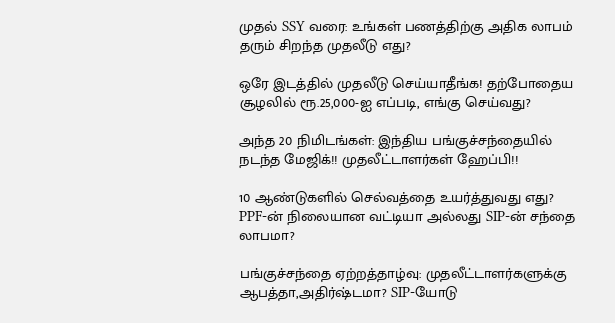முதல் SSY வரை: உங்கள் பணத்திற்கு அதிக லாபம் தரும் சிறந்த முதலீடு எது?

ஒரே இடத்தில் முதலீடு செய்யாதீங்க! தற்போதைய சூழலில் ரூ.25,000-ஐ எப்படி, எங்கு செய்வது?

அந்த 20 நிமிடங்கள்: இந்திய பங்குச்சந்தையில் நடந்த மேஜிக்!! முதலீட்டாளர்கள் ஹேப்பி!!

10 ஆண்டுகளில் செல்வத்தை உயர்த்துவது எது? PPF-ன் நிலையான வட்டியா அல்லது SIP-ன் சந்தை லாபமா?

பங்குச்சந்தை ஏற்றத்தாழ்வு: முதலீட்டாளர்களுக்கு ஆபத்தா,அதிர்ஷ்டமா? SIP-யோடு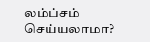லம்ப்சம் செய்யலாமா?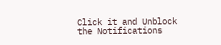Click it and Unblock the Notifications